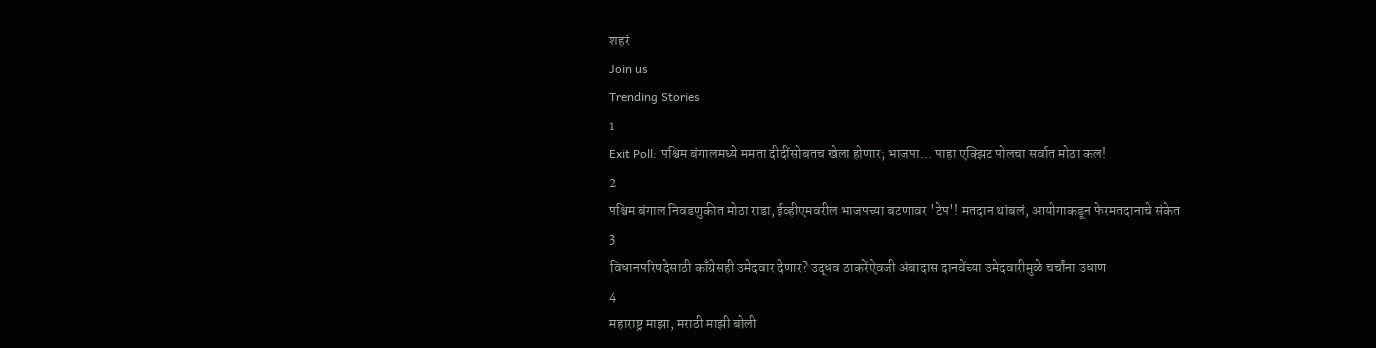शहरं
Join us
Trending Stories
1
Exit Poll: पश्चिम बंगालमध्ये ममता दीदींसोबतच खेला होणार; भाजपा... पाहा एक्झिट पोलचा सर्वात मोठा कल!
2
पश्चिम बंगाल निवडणुकीत मोठा राडा, ईव्हीएमवरील भाजपच्या बटणावर 'टेप'! मतदान थांबलं, आयोगाकडून फेरमतदानाचे संकेत
3
विधानपरिषदेसाठी काँग्रेसही उमेदवार देणार? उद्धव ठाकरेंऐवजी अंबादास दानवेंच्या उमेदवारीमुळे चर्चांना उधाण
4
महाराष्ट्र माझा, मराठी माझी बोली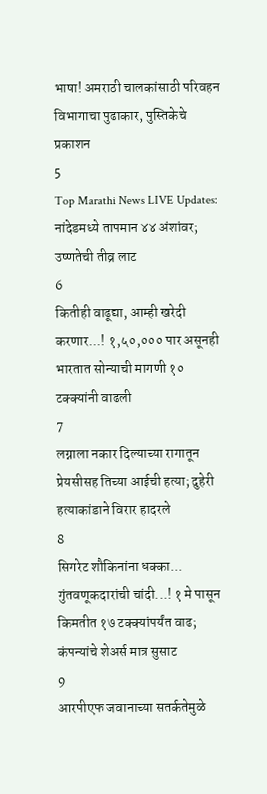भाषा! अमराठी चालकांसाठी परिवहन विभागाचा पुढाकार, पुस्तिकेचे प्रकाशन
5
Top Marathi News LIVE Updates: नांदेडमध्ये तापमान ४४ अंशांवर; उष्णतेची तीव्र लाट
6
कितीही वाढूद्या, आम्ही खरेदी करणार...! १,५०,००० पार असूनही भारतात सोन्याची मागणी १० टक्क्यांनी वाढली
7
लग्नाला नकार दिल्याच्या रागातून प्रेयसीसह तिच्या आईची हत्या; दुहेरी हत्याकांडाने विरार हादरले
8
सिगरेट शौकिनांना धक्का... गुंतवणूकदारांची चांदी...! १ मे पासून किमतीत १७ टक्क्यांपर्यंत वाढ; कंपन्यांचे शेअर्स मात्र सुसाट
9
आरपीएफ जवानाच्या सतर्कतेमुळे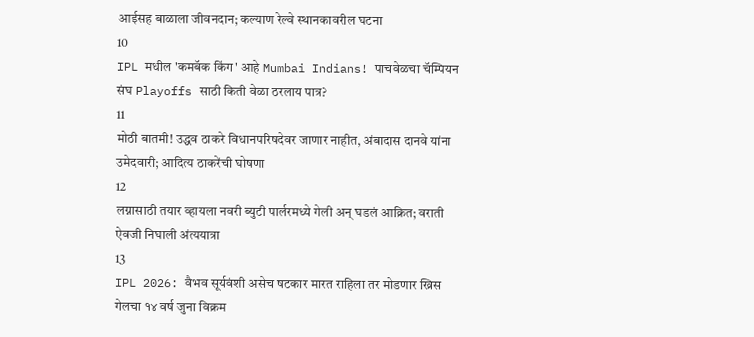आईसह बाळाला जीवनदान; कल्याण रेल्वे स्थानकावरील घटना
10
IPL मधील 'कमबॅक किंग' आहे Mumbai Indians! पाचवेळचा चॅम्पियन संघ Playoffs साठी किती वेळा ठरलाय पात्र?
11
मोठी बातमी! उद्धव ठाकरे विधानपरिषदेवर जाणार नाहीत, अंबादास दानवे यांना उमेदवारी; आदित्य ठाकरेंची घोषणा
12
लग्नासाठी तयार व्हायला नवरी ब्युटी पार्लरमध्ये गेली अन् घडलं आक्रित; वराती ऐवजी निघाली अंत्ययात्रा
13
IPL 2026: वैभव सूर्यवंशी असेच षटकार मारत राहिला तर मोडणार ख्रिस गेलचा १४ वर्ष जुना विक्रम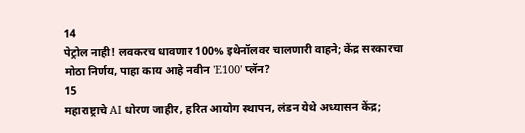14
पेट्रोल नाही! लवकरच धावणार 100% इथेनॉलवर चालणारी वाहने; केंद्र सरकारचा मोठा निर्णय, पाहा काय आहे नवीन 'E100' प्लॅन?
15
महाराष्ट्राचे AI धोरण जाहीर, हरित आयोग स्थापन, लंडन येथे अध्यासन केंद्र;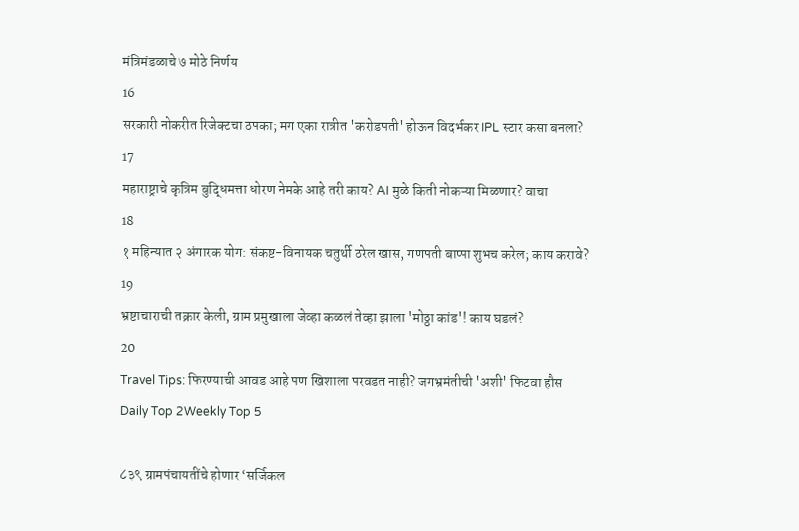मंत्रिमंडळाचे ७ मोठे निर्णय
16
सरकारी नोकरीत रिजेक्टचा ठपका; मग एका रात्रीत 'करोडपती' होऊन विदर्भकर IPL स्टार कसा बनला?
17
महाराष्ट्राचे कृत्रिम बुद्धिमत्ता धोरण नेमके आहे तरी काय? AI मुळे किती नोकऱ्या मिळणार? वाचा
18
१ महिन्यात २ अंगारक योग: संकष्ट-विनायक चतुर्थी ठरेल खास, गणपती बाप्पा शुभच करेल; काय करावे?
19
भ्रष्टाचाराची तक्रार केली, ग्राम प्रमुखाला जेव्हा कळलं तेव्हा झाला 'मोठ्ठा कांड'! काय घडलं?
20
Travel Tips: फिरण्याची आवड आहे पण खिशाला परवडत नाही? जगभ्रमंतीची 'अशी' फिटवा हौस
Daily Top 2Weekly Top 5

८३९ ग्रामपंचायतींचे होणार ‘सर्जिकल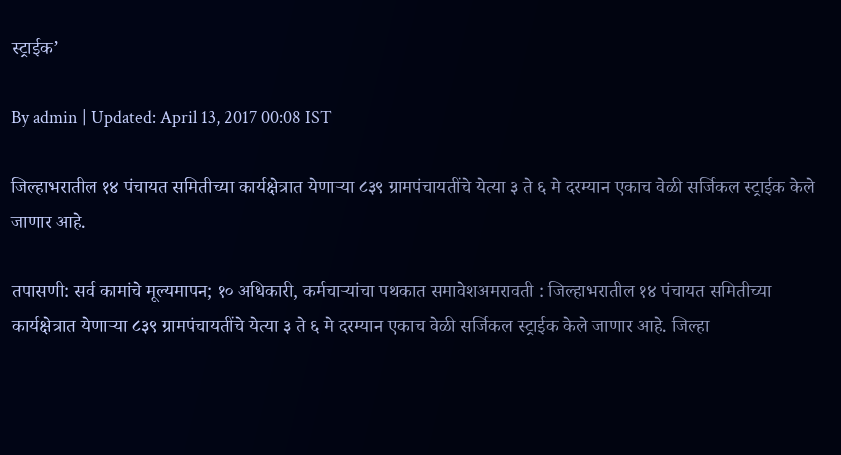स्ट्राईक’

By admin | Updated: April 13, 2017 00:08 IST

जिल्हाभरातील १४ पंचायत समितीच्या कार्यक्षेत्रात येणाऱ्या ८३९ ग्रामपंचायतींचे येत्या ३ ते ६ मे दरम्यान एकाच वेळी सर्जिकल स्ट्राईक केले जाणार आहे.

तपासणी: सर्व कामांचे मूल्यमापन; १० अधिकारी, कर्मचाऱ्यांचा पथकात समावेशअमरावती : जिल्हाभरातील १४ पंचायत समितीच्या कार्यक्षेत्रात येणाऱ्या ८३९ ग्रामपंचायतींचे येत्या ३ ते ६ मे दरम्यान एकाच वेळी सर्जिकल स्ट्राईक केले जाणार आहे. जिल्हा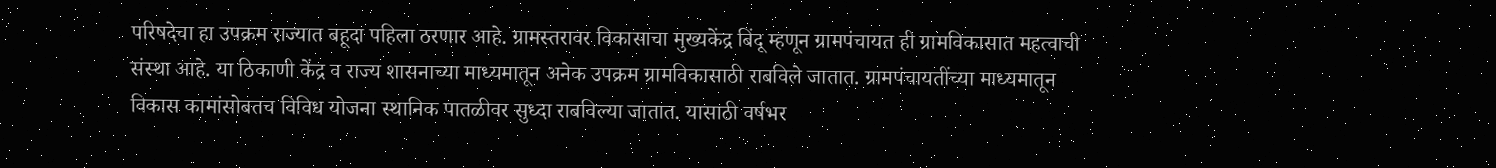परिषदेचा हा उपक्रम राज्यात बहूदा पहिला ठरणार आहे. ग्रामस्तरावर विकासाचा मुख्यकेंद्र बिंदू म्हणून ग्रामपंचायत ही ग्रामविकासात महत्वाची संस्था आहे. या ठिकाणी केंद्र व राज्य शासनाच्या माध्यमातून अनेक उपक्रम ग्रामविकासाठी राबविले जातात. ग्रामपंचायतींच्या माध्यमातून विकास कामांसोबतच विविध योजना स्थानिक पातळीवर सुध्दा राबविल्या जातात. यासाठी वर्षभर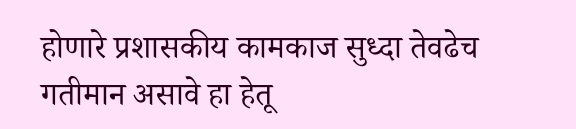होणारे प्रशासकीय कामकाज सुध्दा तेवढेच गतीमान असावे हा हेतू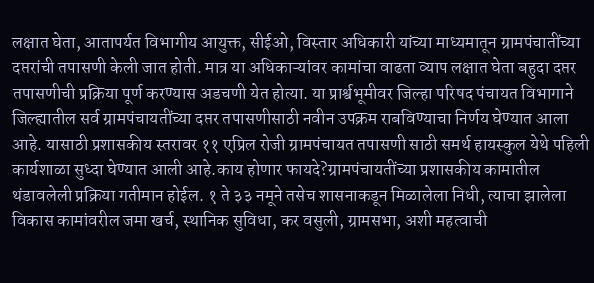लक्षात घेता, आतापर्यत विभागीय आयुक्त, सीईओ, विस्तार अधिकारी यांच्या माध्यमातून ग्रामपंचातींच्या दप्तरांची तपासणी केली जात होती. मात्र या अधिकाऱ्यांवर कामांचा वाढता व्याप लक्षात घेता बहुदा दप्तर तपासणीची प्रक्रिया पूर्ण करण्यास अडचणी येत होत्या. या प्रार्श्वभूमीवर जिल्हा परिषद पंचायत विभागाने जिल्ह्यातील सर्व ग्रामपंचायतींच्या दप्तर तपासणीसाठी नवीन उपक्रम राबविण्याचा निर्णय घेण्यात आला आहे. यासाठी प्रशासकीय स्तरावर ११ एप्रिल रोजी ग्रामपंचायत तपासणी साठी समर्थ हायस्कुल येथे पहिली कार्यशाळा सुध्दा घेण्यात आली आहे.काय होणार फायदे?ग्रामपंचायतींच्या प्रशासकीय कामातील थंडावलेली प्रक्रिया गतीमान होईल. १ ते ३३ नमूने तसेच शासनाकडून मिळालेला निधी, त्याचा झालेला विकास कामांवरील जमा खर्च, स्थानिक सुविधा, कर वसुली, ग्रामसभा, अशी महत्वाची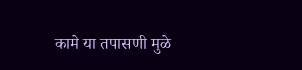कामे या तपासणी मुळे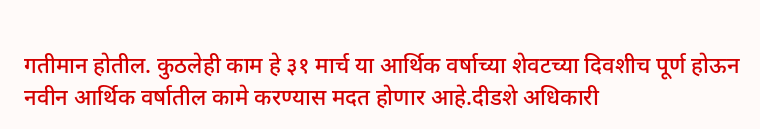गतीमान होतील. कुठलेही काम हे ३१ मार्च या आर्थिक वर्षाच्या शेवटच्या दिवशीच पूर्ण होऊन नवीन आर्थिक वर्षातील कामे करण्यास मदत होणार आहे.दीडशे अधिकारी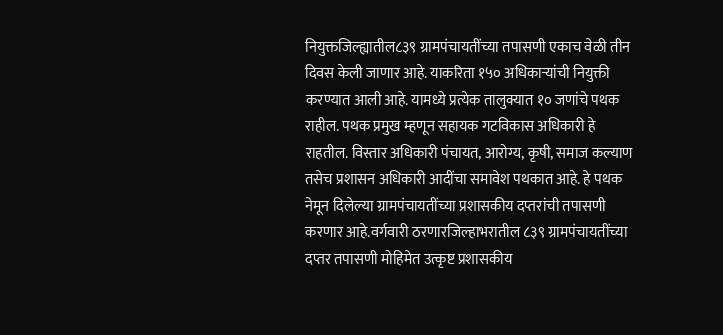नियुक्तजिल्ह्यातील८३९ ग्रामपंचायतींच्या तपासणी एकाच वेळी तीन दिवस केली जाणार आहे. याकरिता १५० अधिकाऱ्यांची नियुक्ती करण्यात आली आहे. यामध्ये प्रत्येक तालुक्यात १० जणांचे पथक राहील. पथक प्रमुख म्हणून सहायक गटविकास अधिकारी हे राहतील. विस्तार अधिकारी पंचायत, आरोग्य, कृषी, समाज कल्याण तसेच प्रशासन अधिकारी आदींचा समावेश पथकात आहे. हे पथक नेमून दिलेल्या ग्रामपंचायतींच्या प्रशासकीय दप्तरांची तपासणी करणार आहे.वर्गवारी ठरणारजिल्हाभरातील ८३९ ग्रामपंचायतींच्या दप्तर तपासणी मोहिमेत उत्कृष्ट प्रशासकीय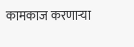कामकाज करणाऱ्या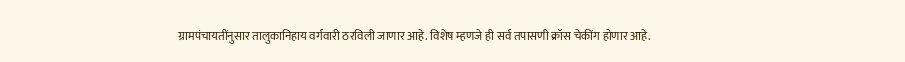ग्रामपंचायतींनुसार तालुकानिहाय वर्गवारी ठरविली जाणार आहे. विशेष म्हणजे ही सर्व तपासणी क्रॉस चेकींग होणार आहे.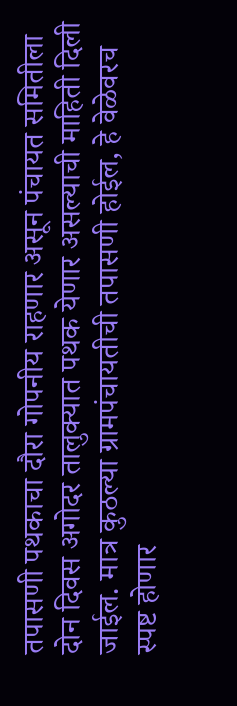तपासणी पथकाचा दौरा गोपनीय राहणार असून पंचायत समितीला दोन दिवस अगोदर तालुक्यात पथक येणार असल्याची माहिती दिली जाईल. मात्र कुठल्या ग्रामपंचायतीची तपासणी होईल, हे वेळेवरच स्पष्ट होणार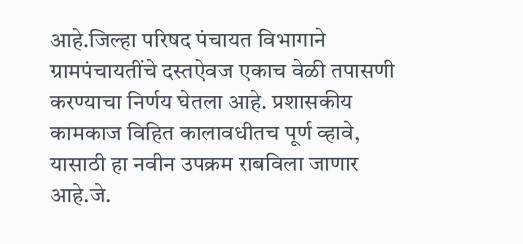आहे.जिल्हा परिषद पंचायत विभागाने ग्रामपंचायतींचे दस्तऐवज एकाच वेळी तपासणी करण्याचा निर्णय घेतला आहे. प्रशासकीय कामकाज विहित कालावधीतच पूर्ण व्हावे, यासाठी हा नवीन उपक्रम राबविला जाणार आहे.जे.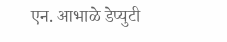एन. आभाळे डेप्युटी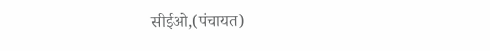सीईओ,(पंचायत)